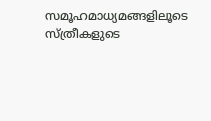സമൂഹമാധ്യമങ്ങളിലൂടെ സ്ത്രീകളുടെ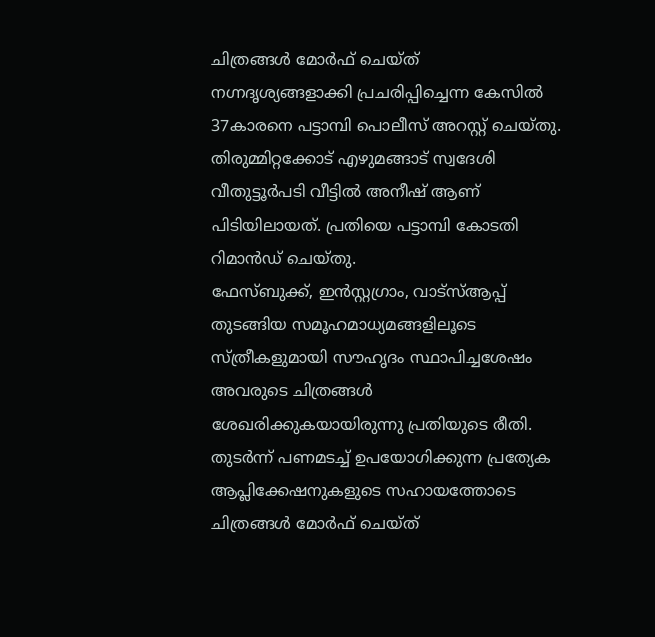ചിത്രങ്ങൾ മോർഫ് ചെയ്ത് നഗ്നദൃശ്യങ്ങളാക്കി പ്രചരിപ്പിച്ചെന്ന കേസിൽ 37കാരനെ പട്ടാമ്പി പൊലീസ് അറസ്റ്റ് ചെയ്തു. തിരുമ്മിറ്റക്കോട് എഴുമങ്ങാട് സ്വദേശി വീതുട്ടൂർപടി വീട്ടിൽ അനീഷ് ആണ് പിടിയിലായത്. പ്രതിയെ പട്ടാമ്പി കോടതി റിമാൻഡ് ചെയ്തു.
ഫേസ്ബുക്ക്, ഇൻസ്റ്റഗ്രാം, വാട്സ്ആപ്പ് തുടങ്ങിയ സമൂഹമാധ്യമങ്ങളിലൂടെ സ്ത്രീകളുമായി സൗഹൃദം സ്ഥാപിച്ചശേഷം അവരുടെ ചിത്രങ്ങൾ ശേഖരിക്കുകയായിരുന്നു പ്രതിയുടെ രീതി.
തുടർന്ന് പണമടച്ച് ഉപയോഗിക്കുന്ന പ്രത്യേക ആപ്ലിക്കേഷനുകളുടെ സഹായത്തോടെ ചിത്രങ്ങൾ മോർഫ് ചെയ്ത്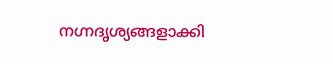നഗ്നദൃശ്യങ്ങളാക്കി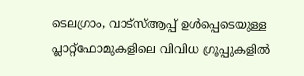ടെലഗ്രാം, വാട്സ്ആപ്പ് ഉൾപ്പെടെയുള്ള പ്ലാറ്റ്ഫോമുകളിലെ വിവിധ ഗ്രൂപ്പുകളിൽ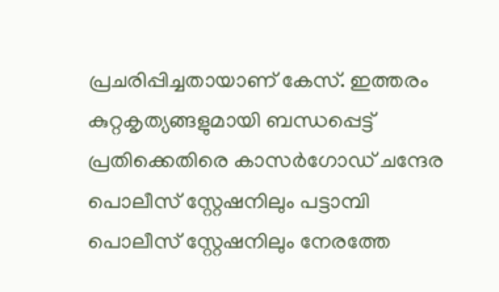പ്രചരിപ്പിച്ചതായാണ് കേസ്. ഇത്തരം കുറ്റകൃത്യങ്ങളുമായി ബന്ധപ്പെട്ട് പ്രതിക്കെതിരെ കാസർഗോഡ് ചന്ദേര പൊലീസ് സ്റ്റേഷനിലും പട്ടാമ്പി പൊലീസ് സ്റ്റേഷനിലും നേരത്തേ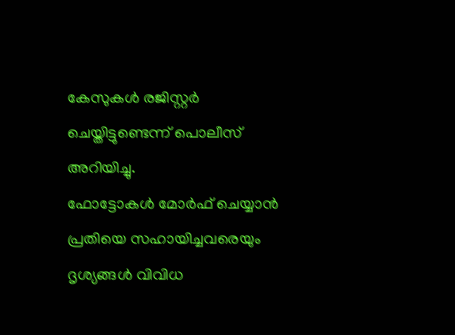കേസുകൾ രജിസ്റ്റർ ചെയ്തിട്ടുണ്ടെന്ന് പൊലീസ് അറിയിച്ചു.
ഫോട്ടോകൾ മോർഫ് ചെയ്യാൻ പ്രതിയെ സഹായിച്ചവരെയും ദൃശ്യങ്ങൾ വിവിധ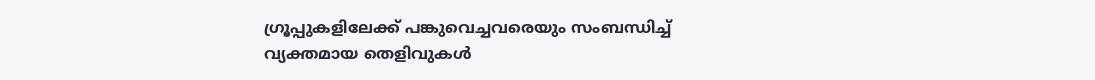ഗ്രൂപ്പുകളിലേക്ക് പങ്കുവെച്ചവരെയും സംബന്ധിച്ച് വ്യക്തമായ തെളിവുകൾ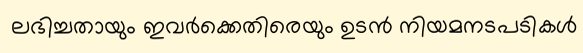ലഭിച്ചതായും ഇവർക്കെതിരെയും ഉടൻ നിയമനടപടികൾ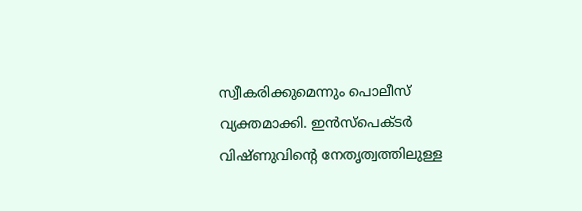സ്വീകരിക്കുമെന്നും പൊലീസ് വ്യക്തമാക്കി. ഇൻസ്പെക്ടർ വിഷ്ണുവിന്റെ നേതൃത്വത്തിലുള്ള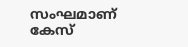സംഘമാണ് കേസ്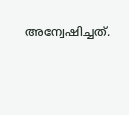അന്വേഷിച്ചത്.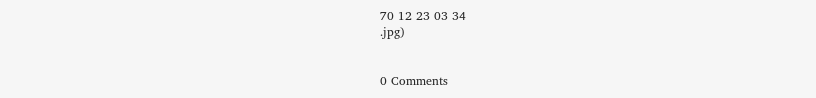70 12 23 03 34
.jpg)


0 Comments